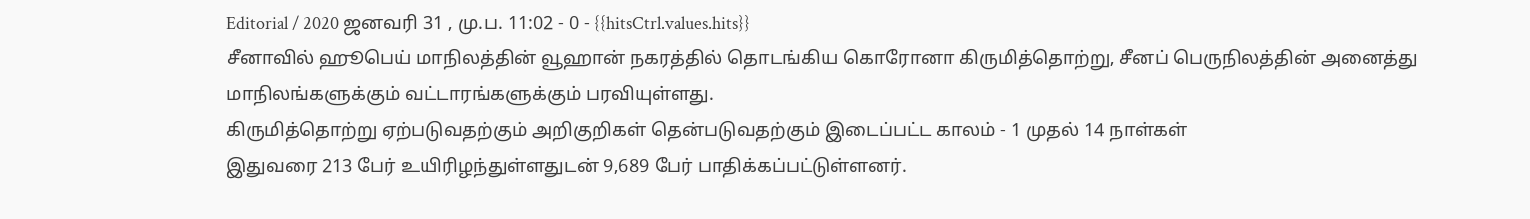Editorial / 2020 ஜனவரி 31 , மு.ப. 11:02 - 0 - {{hitsCtrl.values.hits}}
சீனாவில் ஹூபெய் மாநிலத்தின் வூஹான் நகரத்தில் தொடங்கிய கொரோனா கிருமித்தொற்று, சீனப் பெருநிலத்தின் அனைத்து மாநிலங்களுக்கும் வட்டாரங்களுக்கும் பரவியுள்ளது.
கிருமித்தொற்று ஏற்படுவதற்கும் அறிகுறிகள் தென்படுவதற்கும் இடைப்பட்ட காலம் - 1 முதல் 14 நாள்கள்
இதுவரை 213 பேர் உயிரிழந்துள்ளதுடன் 9,689 பேர் பாதிக்கப்பட்டுள்ளனர்.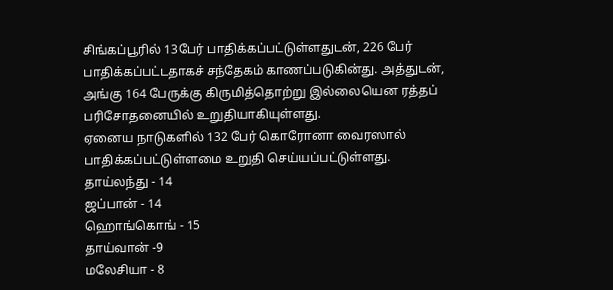சிங்கப்பூரில் 13பேர் பாதிக்கப்பட்டுள்ளதுடன், 226 பேர் பாதிக்கப்பட்டதாகச் சந்தேகம் காணப்படுகின்து. அத்துடன், அங்கு 164 பேருக்கு கிருமித்தொற்று இல்லையென ரத்தப் பரிசோதனையில் உறுதியாகியுள்ளது.
ஏனைய நாடுகளில் 132 பேர் கொரோனா வைரஸால் பாதிக்கப்பட்டுள்ளமை உறுதி செய்யப்பட்டுள்ளது.
தாய்லந்து - 14
ஜப்பான் - 14
ஹொங்கொங் - 15
தாய்வான் -9
மலேசியா - 8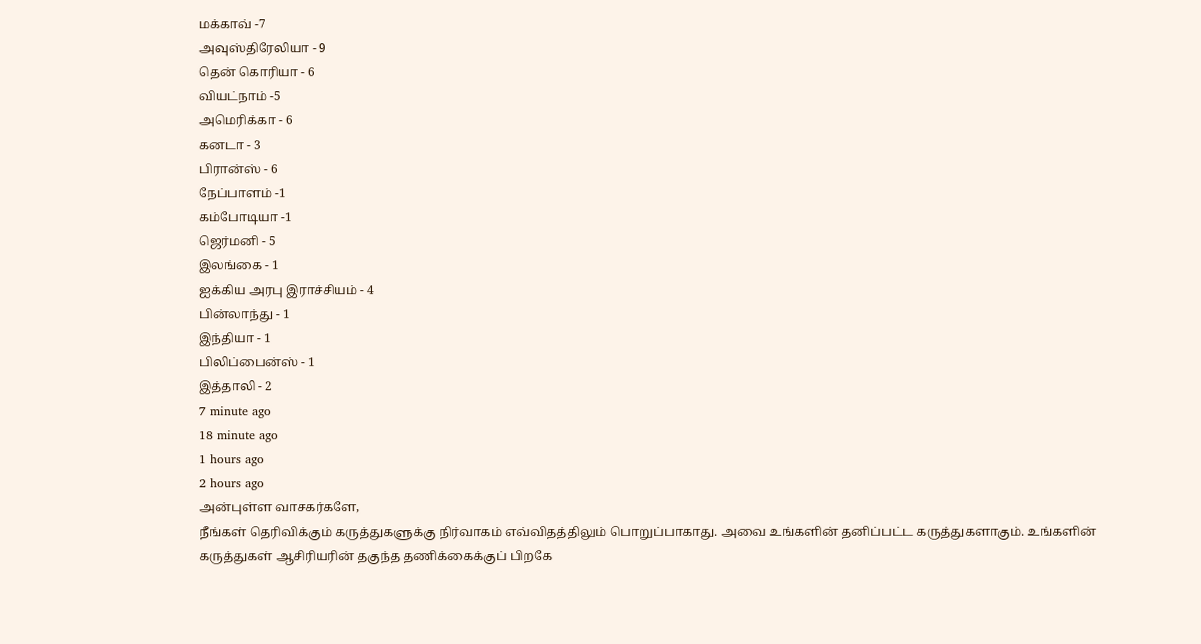மக்காவ் -7
அவுஸ்திரேலியா - 9
தென் கொரியா - 6
வியட்நாம் -5
அமெரிக்கா - 6
கனடா - 3
பிரான்ஸ் - 6
நேப்பாளம் -1
கம்போடியா -1
ஜெர்மனி - 5
இலங்கை - 1
ஐக்கிய அரபு இராச்சியம் - 4
பின்லாந்து - 1
இந்தியா - 1
பிலிப்பைன்ஸ் - 1
இத்தாலி - 2
7 minute ago
18 minute ago
1 hours ago
2 hours ago
அன்புள்ள வாசகர்களே,
நீங்கள் தெரிவிக்கும் கருத்துகளுக்கு நிர்வாகம் எவ்விதத்திலும் பொறுப்பாகாது. அவை உங்களின் தனிப்பட்ட கருத்துகளாகும். உங்களின் கருத்துகள் ஆசிரியரின் தகுந்த தணிக்கைக்குப் பிறகே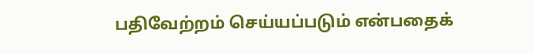பதிவேற்றம் செய்யப்படும் என்பதைக்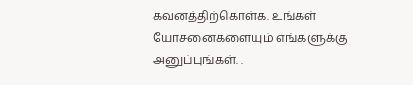கவனத்திற்கொள்க. உங்கள் யோசனைகளையும் எங்களுக்கு அனுப்புங்கள். .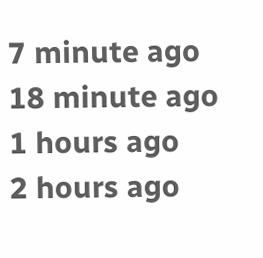7 minute ago
18 minute ago
1 hours ago
2 hours ago